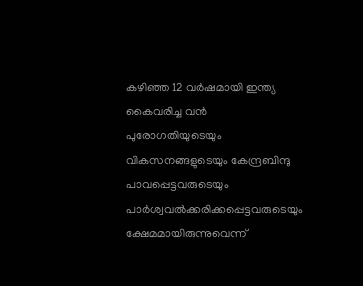കഴിഞ്ഞ 12 വർഷമായി ഇന്ത്യ കൈവരിച്ച വൻ പുരോഗതിയുടെയും വികസനങ്ങളുടെയും കേന്ദ്രബിന്ദു പാവപ്പെട്ടവരുടെയും പാർശ്വവൽക്കരിക്കപ്പെട്ടവരുടെയും ക്ഷേമമായിരുന്നുവെന്ന്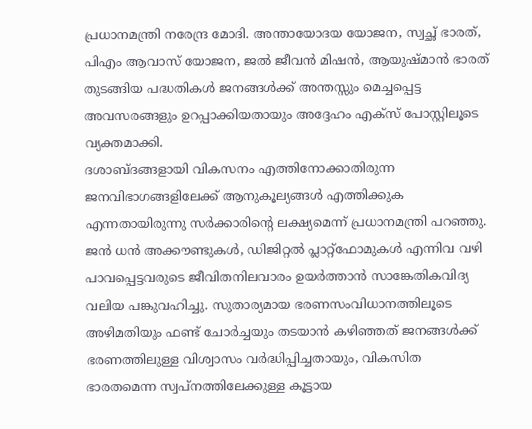പ്രധാനമന്ത്രി നരേന്ദ്ര മോദി. അന്തായോദയ യോജന, സ്വച്ഛ് ഭാരത്, പിഎം ആവാസ് യോജന, ജൽ ജീവൻ മിഷൻ, ആയുഷ്മാൻ ഭാരത് തുടങ്ങിയ പദ്ധതികൾ ജനങ്ങൾക്ക് അന്തസ്സും മെച്ചപ്പെട്ട അവസരങ്ങളും ഉറപ്പാക്കിയതായും അദ്ദേഹം എക്സ് പോസ്റ്റിലൂടെ വ്യക്തമാക്കി.
ദശാബ്ദങ്ങളായി വികസനം എത്തിനോക്കാതിരുന്ന ജനവിഭാഗങ്ങളിലേക്ക് ആനുകൂല്യങ്ങൾ എത്തിക്കുക എന്നതായിരുന്നു സർക്കാരിന്റെ ലക്ഷ്യമെന്ന് പ്രധാനമന്ത്രി പറഞ്ഞു. ജൻ ധൻ അക്കൗണ്ടുകൾ, ഡിജിറ്റൽ പ്ലാറ്റ്ഫോമുകൾ എന്നിവ വഴി പാവപ്പെട്ടവരുടെ ജീവിതനിലവാരം ഉയർത്താൻ സാങ്കേതികവിദ്യ വലിയ പങ്കുവഹിച്ചു. സുതാര്യമായ ഭരണസംവിധാനത്തിലൂടെ അഴിമതിയും ഫണ്ട് ചോർച്ചയും തടയാൻ കഴിഞ്ഞത് ജനങ്ങൾക്ക് ഭരണത്തിലുള്ള വിശ്വാസം വർദ്ധിപ്പിച്ചതായും, വികസിത ഭാരതമെന്ന സ്വപ്നത്തിലേക്കുള്ള കൂട്ടായ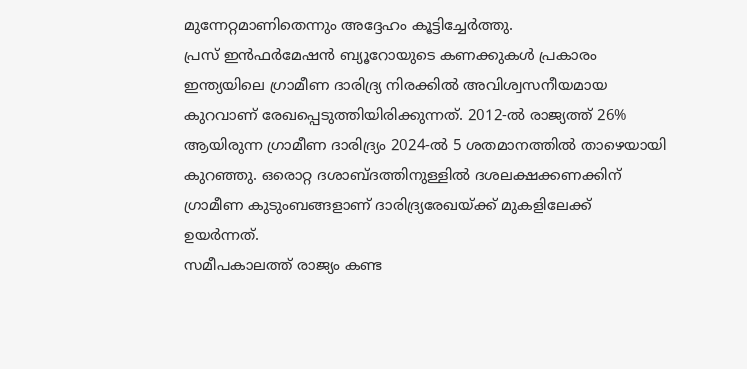മുന്നേറ്റമാണിതെന്നും അദ്ദേഹം കൂട്ടിച്ചേർത്തു.
പ്രസ് ഇൻഫർമേഷൻ ബ്യൂറോയുടെ കണക്കുകൾ പ്രകാരം ഇന്ത്യയിലെ ഗ്രാമീണ ദാരിദ്ര്യ നിരക്കിൽ അവിശ്വസനീയമായ കുറവാണ് രേഖപ്പെടുത്തിയിരിക്കുന്നത്. 2012-ൽ രാജ്യത്ത് 26% ആയിരുന്ന ഗ്രാമീണ ദാരിദ്ര്യം 2024-ൽ 5 ശതമാനത്തിൽ താഴെയായി കുറഞ്ഞു. ഒരൊറ്റ ദശാബ്ദത്തിനുള്ളിൽ ദശലക്ഷക്കണക്കിന് ഗ്രാമീണ കുടുംബങ്ങളാണ് ദാരിദ്ര്യരേഖയ്ക്ക് മുകളിലേക്ക് ഉയർന്നത്.
സമീപകാലത്ത് രാജ്യം കണ്ട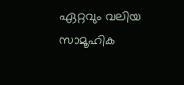ഏറ്റവും വലിയ സാമൂഹിക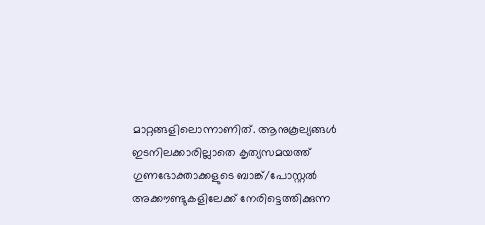മാറ്റങ്ങളിലൊന്നാണിത്. ആനുകൂല്യങ്ങൾ ഇടനിലക്കാരില്ലാതെ കൃത്യസമയത്ത് ഗുണഭോക്താക്കളുടെ ബാങ്ക്/പോസ്റ്റൽ അക്കൗണ്ടുകളിലേക്ക് നേരിട്ടെത്തിക്കുന്ന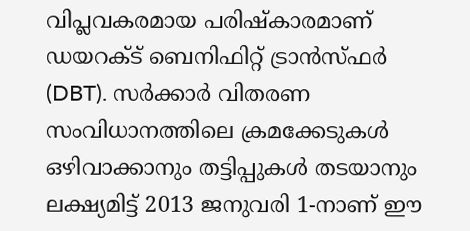വിപ്ലവകരമായ പരിഷ്കാരമാണ് ഡയറക്ട് ബെനിഫിറ്റ് ട്രാൻസ്ഫർ (DBT). സർക്കാർ വിതരണ സംവിധാനത്തിലെ ക്രമക്കേടുകൾ ഒഴിവാക്കാനും തട്ടിപ്പുകൾ തടയാനും ലക്ഷ്യമിട്ട് 2013 ജനുവരി 1-നാണ് ഈ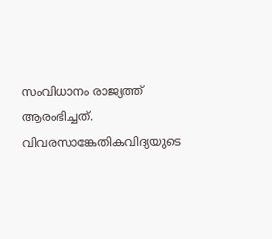സംവിധാനം രാജ്യത്ത് ആരംഭിച്ചത്. വിവരസാങ്കേതികവിദ്യയുടെ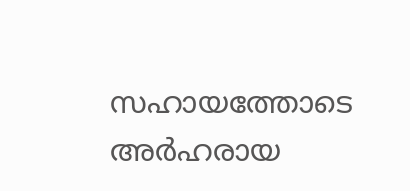സഹായത്തോടെ അർഹരായ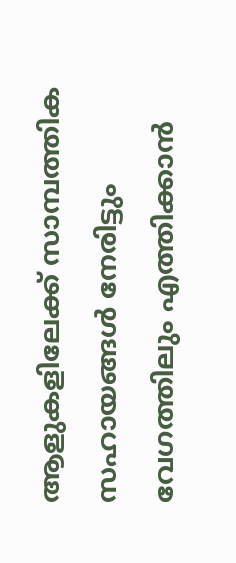ആളുകളിലേക്ക് സാമ്പത്തിക സഹായങ്ങൾ നേരിട്ടും വേഗത്തിലും എത്തിക്കാൻ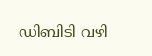ഡിബിടി വഴി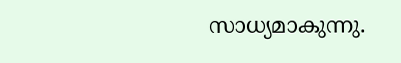സാധ്യമാകുന്നു.